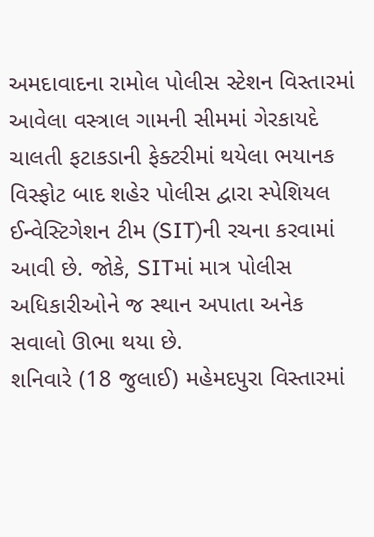અમદાવાદના રામોલ પોલીસ સ્ટેશન વિસ્તારમાં આવેલા વસ્ત્રાલ ગામની સીમમાં ગેરકાયદે ચાલતી ફટાકડાની ફેક્ટરીમાં થયેલા ભયાનક વિસ્ફોટ બાદ શહેર પોલીસ દ્વારા સ્પેશિયલ ઈન્વેસ્ટિગેશન ટીમ (SIT)ની રચના કરવામાં આવી છે. જોકે, SITમાં માત્ર પોલીસ અધિકારીઓને જ સ્થાન અપાતા અનેક સવાલો ઊભા થયા છે.
શનિવારે (18 જુલાઈ) મહેમદપુરા વિસ્તારમાં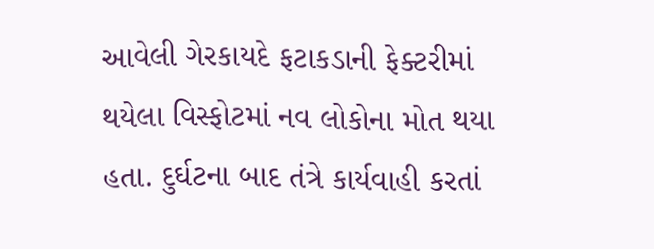આવેલી ગેરકાયદે ફટાકડાની ફેક્ટરીમાં થયેલા વિસ્ફોટમાં નવ લોકોના મોત થયા હતા. દુર્ઘટના બાદ તંત્રે કાર્યવાહી કરતાં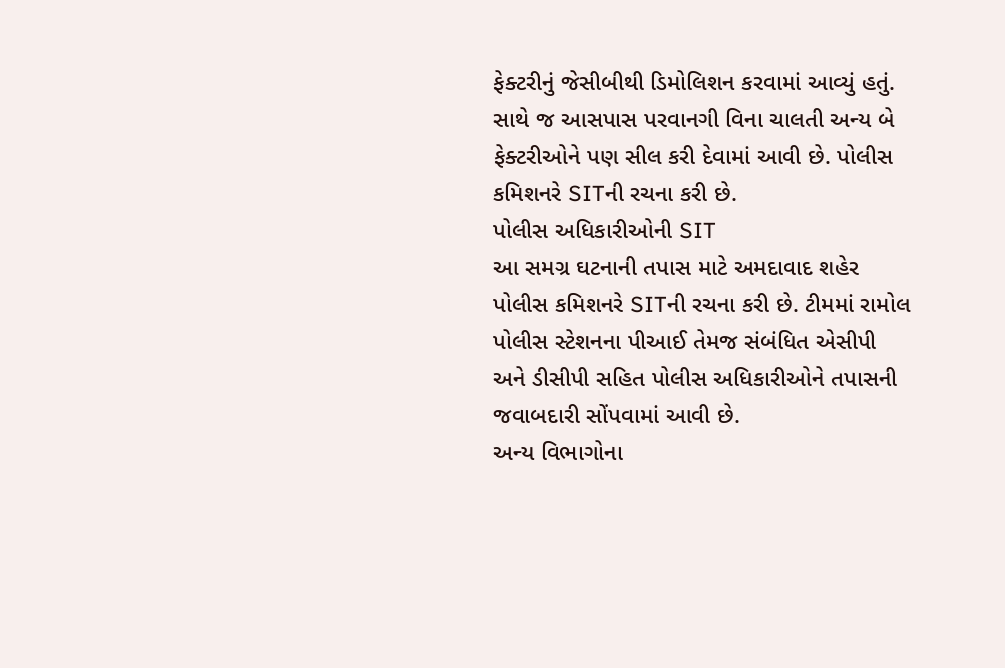ફેક્ટરીનું જેસીબીથી ડિમોલિશન કરવામાં આવ્યું હતું. સાથે જ આસપાસ પરવાનગી વિના ચાલતી અન્ય બે ફેક્ટરીઓને પણ સીલ કરી દેવામાં આવી છે. પોલીસ કમિશનરે SITની રચના કરી છે.
પોલીસ અધિકારીઓની SIT
આ સમગ્ર ઘટનાની તપાસ માટે અમદાવાદ શહેર પોલીસ કમિશનરે SITની રચના કરી છે. ટીમમાં રામોલ પોલીસ સ્ટેશનના પીઆઈ તેમજ સંબંધિત એસીપી અને ડીસીપી સહિત પોલીસ અધિકારીઓને તપાસની જવાબદારી સોંપવામાં આવી છે.
અન્ય વિભાગોના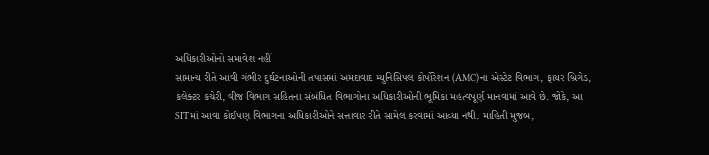અધિકારીઓનો સમાવેશ નહીં
સામાન્ય રીતે આવી ગંભીર દુર્ઘટનાઓની તપાસમાં અમદાવાદ મ્યુનિસિપલ કોર્પોરેશન (AMC)ના એસ્ટેટ વિભાગ, ફાયર બ્રિગેડ, કલેક્ટર કચેરી, વીજ વિભાગ સહિતના સંબંધિત વિભાગોના અધિકારીઓની ભૂમિકા મહત્વપૂર્ણ માનવામાં આવે છે. જોકે, આ SITમાં આવા કોઈપણ વિભાગના અધિકારીઓને સત્તાવાર રીતે સામેલ કરવામાં આવ્યા નથી. માહિતી મુજબ,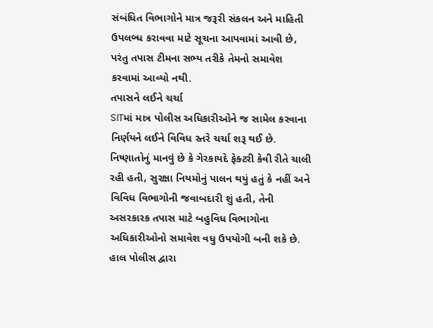સંબંધિત વિભાગોને માત્ર જરૂરી સંકલન અને માહિતી ઉપલબ્ધ કરાવવા માટે સૂચના આપવામાં આવી છે, પરંતુ તપાસ ટીમના સભ્ય તરીકે તેમનો સમાવેશ કરવામાં આવ્યો નથી.
તપાસને લઈને ચર્ચા
SITમાં માત્ર પોલીસ અધિકારીઓને જ સામેલ કરવાના નિર્ણયને લઈને વિવિધ સ્તરે ચર્ચા શરૂ થઈ છે. નિષ્ણાતોનું માનવું છે કે ગેરકાયદે ફેક્ટરી કેવી રીતે ચાલી રહી હતી, સુરક્ષા નિયમોનું પાલન થયું હતું કે નહીં અને વિવિધ વિભાગોની જવાબદારી શું હતી, તેની અસરકારક તપાસ માટે બહુવિધ વિભાગોના અધિકારીઓનો સમાવેશ વધુ ઉપયોગી બની શકે છે. હાલ પોલીસ દ્વારા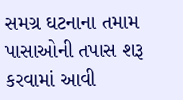સમગ્ર ઘટનાના તમામ પાસાઓની તપાસ શરૂ કરવામાં આવી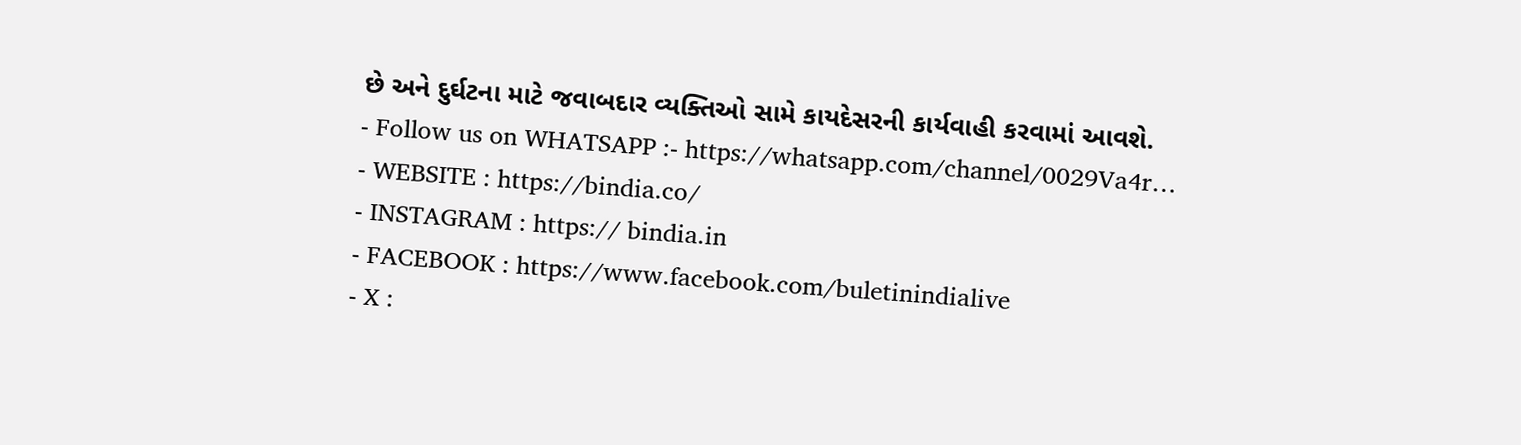છે અને દુર્ઘટના માટે જવાબદાર વ્યક્તિઓ સામે કાયદેસરની કાર્યવાહી કરવામાં આવશે.
- Follow us on WHATSAPP :- https://whatsapp.com/channel/0029Va4r…
- WEBSITE : https://bindia.co/
- INSTAGRAM : https:// bindia.in
- FACEBOOK : https://www.facebook.com/buletinindialive
- X :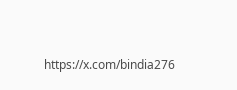https://x.com/bindia276